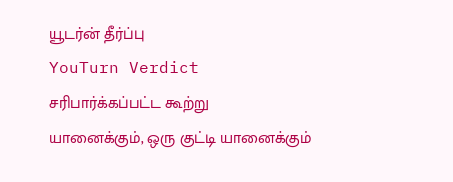யூடர்ன் தீர்ப்பு
YouTurn Verdict
சரிபார்க்கப்பட்ட கூற்று
யானைக்கும், ஒரு குட்டி யானைக்கும்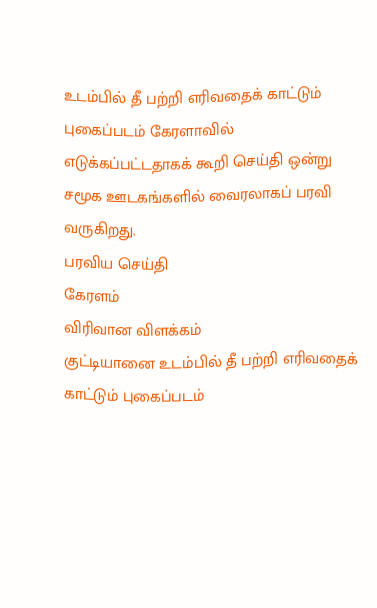உடம்பில் தீ பற்றி எரிவதைக் காட்டும் புகைப்படம் கேரளாவில் எடுக்கப்பட்டதாகக் கூறி செய்தி ஒன்று சமூக ஊடகங்களில் வைரலாகப் பரவி வருகிறது.
பரவிய செய்தி
கேரளம்
விரிவான விளக்கம்
குட்டியானை உடம்பில் தீ பற்றி எரிவதைக் காட்டும் புகைப்படம்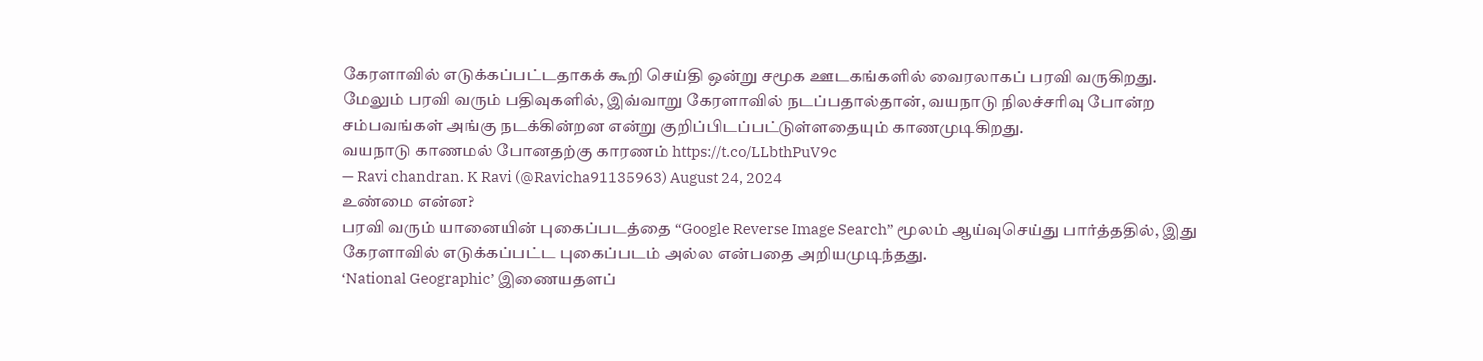கேரளாவில் எடுக்கப்பட்டதாகக் கூறி செய்தி ஒன்று சமூக ஊடகங்களில் வைரலாகப் பரவி வருகிறது.
மேலும் பரவி வரும் பதிவுகளில், இவ்வாறு கேரளாவில் நடப்பதால்தான், வயநாடு நிலச்சரிவு போன்ற சம்பவங்கள் அங்கு நடக்கின்றன என்று குறிப்பிடப்பட்டுள்ளதையும் காணமுடிகிறது.
வயநாடு காணமல் போனதற்கு காரணம் https://t.co/LLbthPuV9c
— Ravi chandran. K Ravi (@Ravicha91135963) August 24, 2024
உண்மை என்ன?
பரவி வரும் யானையின் புகைப்படத்தை “Google Reverse Image Search” மூலம் ஆய்வுசெய்து பார்த்ததில், இது கேரளாவில் எடுக்கப்பட்ட புகைப்படம் அல்ல என்பதை அறியமுடிந்தது.
‘National Geographic’ இணையதளப்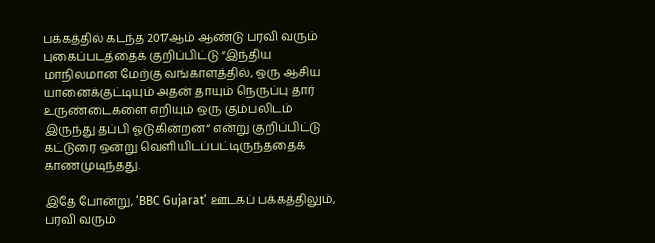பக்கத்தில் கடந்த 2017ஆம் ஆண்டு பரவி வரும் புகைப்படத்தைக் குறிப்பிட்டு “இந்திய மாநிலமான மேற்கு வங்காளத்தில், ஒரு ஆசிய யானைக்குட்டியும் அதன் தாயும் நெருப்பு தார் உருண்டைகளை எறியும் ஒரு கும்பலிடம் இருந்து தப்பி ஓடுகின்றன“ என்று குறிப்பிட்டு கட்டுரை ஒன்று வெளியிடப்பட்டிருந்ததைக் காணமுடிந்தது.

இதே போன்று, ‘BBC Gujarat’ ஊடகப் பக்கத்திலும், பரவி வரும்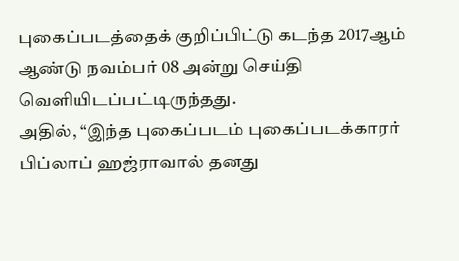புகைப்படத்தைக் குறிப்பிட்டு கடந்த 2017ஆம் ஆண்டு நவம்பர் 08 அன்று செய்தி வெளியிடப்பட்டிருந்தது.
அதில், “இந்த புகைப்படம் புகைப்படக்காரர் பிப்லாப் ஹஜ்ராவால் தனது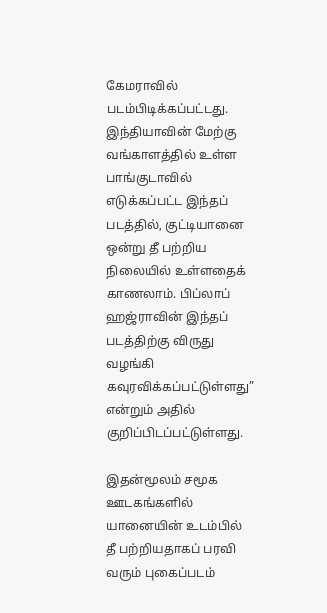கேமராவில் படம்பிடிக்கப்பட்டது. இந்தியாவின் மேற்கு வங்காளத்தில் உள்ள பாங்குடாவில் எடுக்கப்பட்ட இந்தப் படத்தில், குட்டியானை ஒன்று தீ பற்றிய நிலையில் உள்ளதைக் காணலாம். பிப்லாப் ஹஜ்ராவின் இந்தப் படத்திற்கு விருது வழங்கி கவுரவிக்கப்பட்டுள்ளது” என்றும் அதில் குறிப்பிடப்பட்டுள்ளது.

இதன்மூலம் சமூக ஊடகங்களில் யானையின் உடம்பில் தீ பற்றியதாகப் பரவி வரும் புகைப்படம்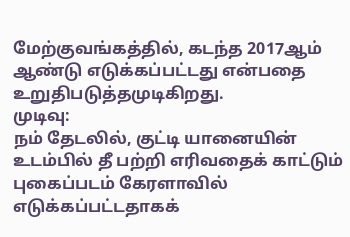மேற்குவங்கத்தில், கடந்த 2017ஆம் ஆண்டு எடுக்கப்பட்டது என்பதை உறுதிபடுத்தமுடிகிறது.
முடிவு:
நம் தேடலில், குட்டி யானையின் உடம்பில் தீ பற்றி எரிவதைக் காட்டும் புகைப்படம் கேரளாவில் எடுக்கப்பட்டதாகக்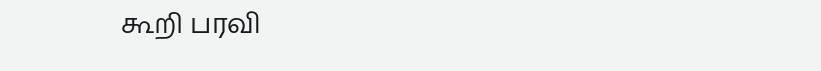கூறி பரவி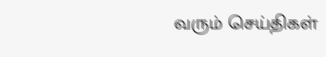வரும் செய்திகள்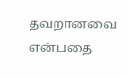தவறானவை என்பதை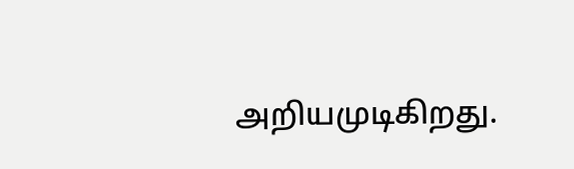அறியமுடிகிறது.